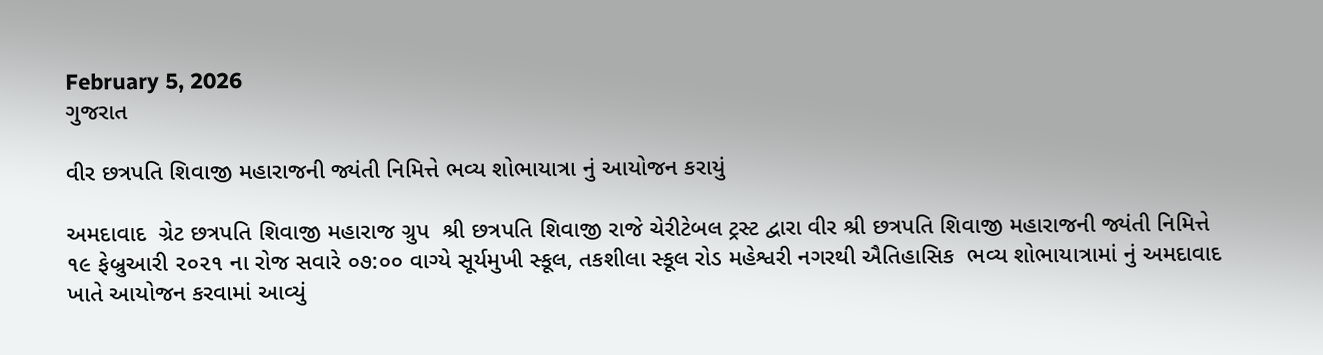February 5, 2026
ગુજરાત

વીર છત્રપતિ શિવાજી મહારાજની જ્યંતી નિમિત્તે ભવ્ય શોભાયાત્રા નું આયોજન કરાયું

અમદાવાદ  ગ્રેટ છત્રપતિ શિવાજી મહારાજ ગ્રુપ  શ્રી છત્રપતિ શિવાજી રાજે ચેરીટેબલ ટ્રસ્ટ દ્વારા વીર શ્રી છત્રપતિ શિવાજી મહારાજની જ્યંતી નિમિત્તે
૧૯ ફેબ્રુઆરી ૨૦૨૧ ના રોજ સવારે ૦૭:૦૦ વાગ્યે સૂર્યમુખી સ્કૂલ, તકશીલા સ્કૂલ રોડ મહેશ્વરી નગરથી ઐતિહાસિક  ભવ્ય શોભાયાત્રામાં નું અમદાવાદ ખાતે આયોજન કરવામાં આવ્યું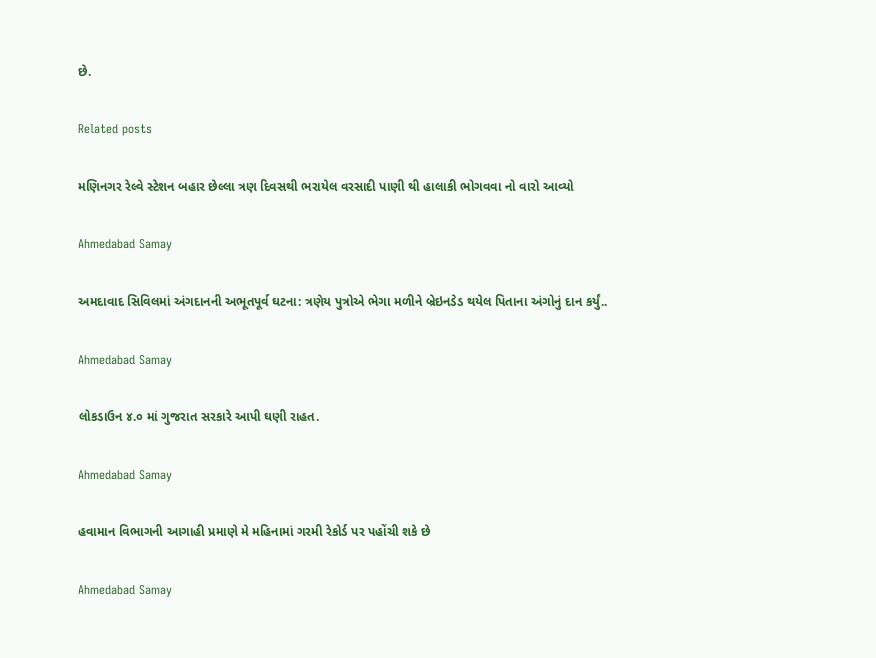છે.

Related posts

મણિનગર રેલ્વે સ્ટેશન બહાર છેલ્લા ત્રણ દિવસથી ભરાયેલ વરસાદી પાણી થી હાલાકી ભોગવવા નો વારો આવ્યો

Ahmedabad Samay

અમદાવાદ સિવિલમાં અંગદાનની અભૂતપૂર્વ ઘટના: ત્રણેય પુત્રોએ ભેગા મળીને બ્રેઇનડેડ થયેલ પિતાના અંગોનું દાન કર્યું..

Ahmedabad Samay

લોકડાઉન ૪.૦ માં ગુજરાત સરકારે આપી ઘણી રાહત.

Ahmedabad Samay

હવામાન વિભાગની આગાહી પ્રમાણે મે મહિનામાં ગરમી રેકોર્ડ પર પહોંચી શકે છે

Ahmedabad Samay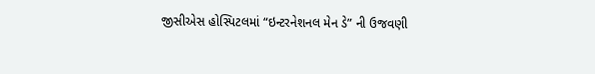જીસીએસ હોસ્પિટલમાં “ઇન્ટરનેશનલ મેન ડે” ની ઉજવણી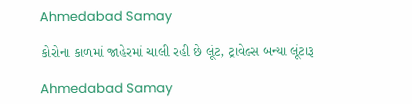Ahmedabad Samay

કોરોના કાળમાં જાહેરમાં ચાલી રહી છે લૂંટ, ટ્રાવેલ્સ બન્યા લૂંટારૂ

Ahmedabad Samay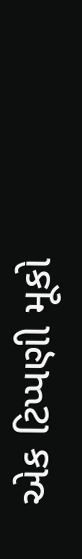એક ટિપ્પણી મૂકો